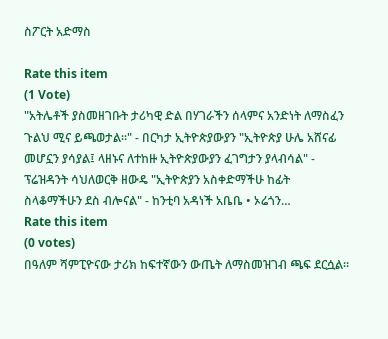ስፖርት አድማስ

Rate this item
(1 Vote)
"አትሌቶች ያስመዘገቡት ታሪካዊ ድል በሃገራችን ሰላምና አንድነት ለማስፈን ጉልህ ሚና ይጫወታል፡፡" - በርካታ ኢትዮጵያውያን "ኢትዮጵያ ሁሌ አሸናፊ መሆኗን ያሳያል፤ ላዘኑና ለተከዙ ኢትዮጵያውያን ፈገግታን ያላብሳል" - ፕሬዝዳንት ሳህለወርቅ ዘውዴ "ኢትዮጵያን አስቀድማችሁ ከፊት ስላቆማችሁን ደስ ብሎናል" - ከንቲባ አዳነች አቤቤ • ኦሬጎን…
Rate this item
(0 votes)
በዓለም ሻምፒዮናው ታሪክ ከፍተኛውን ውጤት ለማስመዝገብ ጫፍ ደርሷል፡፡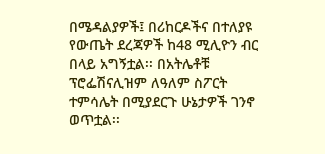በሜዳልያዎች፤ በሪከርዶችና በተለያዩ የውጤት ደረጃዎች ከ48 ሚሊዮን ብር በላይ አግኝቷል፡፡ በአትሌቶቹ ፕሮፌሽናሊዝም ለዓለም ስፖርት ተምሳሌት በሚያደርጉ ሁኔታዎች ገንኖ ወጥቷል፡፡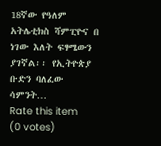18ኛው የዓለም አትሌቲክስ ሻምፒዮና በ ነገው እለት ፍፃሜውን ያገኛል፡፡ የኢትዮጵያ ቡድን ባለፈው ሳምንት…
Rate this item
(0 votes)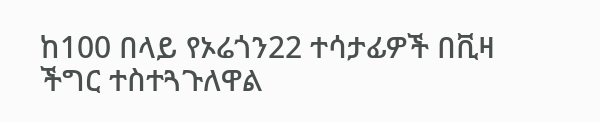ከ100 በላይ የኦሬጎን22 ተሳታፊዎች በቪዛ ችግር ተስተጓጉለዋል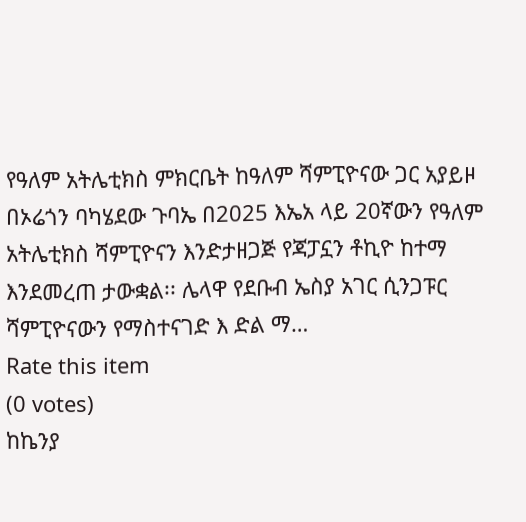የዓለም አትሌቲክስ ምክርቤት ከዓለም ሻምፒዮናው ጋር አያይዞ በኦሬጎን ባካሄደው ጉባኤ በ2025 እኤአ ላይ 20ኛውን የዓለም አትሌቲክስ ሻምፒዮናን እንድታዘጋጅ የጃፓኗን ቶኪዮ ከተማ እንደመረጠ ታውቋል፡፡ ሌላዋ የደቡብ ኤስያ አገር ሲንጋፑር ሻምፒዮናውን የማስተናገድ እ ድል ማ…
Rate this item
(0 votes)
ከኬንያ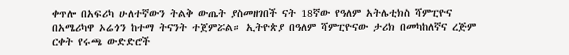ቀጥሎ በአፍሪካ ሁለተኛውን ትልቅ ውጤት ያስመዘገበች ናት 18ኛው የዓለም አትሌቲክስ ሻምፒዮና በአሜሪካዋ ኦሬጎን ከተማ ትናንት ተጀምሯል። ኢትዮጵያ በዓለም ሻምፒዮናው ታሪክ በመካከለኛና ረጅም ርቀት የሩጫ ውድድሮች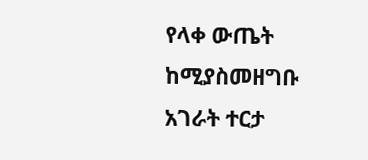የላቀ ውጤት ከሚያስመዘግቡ አገራት ተርታ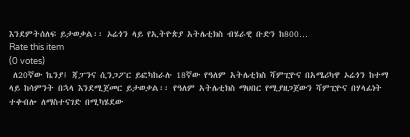እንደምትሰለፍ ይታወቃል፡፡ ኦሬጎን ላይ የኢትዮጵያ አትሌቲክስ ብሄራዊ ቡድን ከ800…
Rate this item
(0 votes)
 ለ20ኛው ኬንያ፤ ጃፓንና ሲንጋፖር ይፎካከራሉ 18ኛው የዓለም አትሌቲክስ ሻምፒዮና በአሜሪካዋ ኦሬጎን ከተማ ላይ ከሳምንት በኋላ እንደሚጀመር ይታወቃል፡፡ የዓለም አትሌቲክስ ማህበር የሚያዘጋጀውን ሻምፒዮና በሃላፊነት ተቀብሎ ለማስተናገድ በሚካሄደው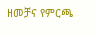ዘመቻና የምርጫ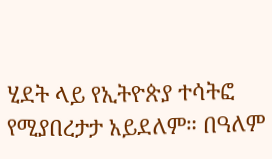ሂደት ላይ የኢትዮጵያ ተሳትፎ የሚያበረታታ አይደለም። በዓለም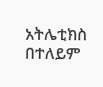አትሌቲክስ በተለይም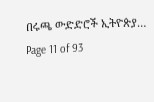በሩጫ ውድድሮች ኢትዮጵያ…
Page 11 of 93